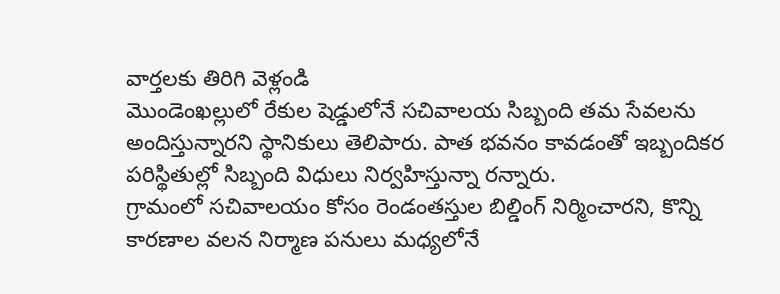వార్తలకు తిరిగి వెళ్లండి
మొండెంఖల్లులో రేకుల షెడ్డులోనే సచివాలయ సిబ్బంది తమ సేవలను అందిస్తున్నారని స్థానికులు తెలిపారు. పాత భవనం కావడంతో ఇబ్బందికర పరిస్థితుల్లో సిబ్బంది విధులు నిర్వహిస్తున్నా రన్నారు.
గ్రామంలో సచివాలయం కోసం రెండంతస్తుల బిల్డింగ్ నిర్మించారని, కొన్ని కారణాల వలన నిర్మాణ పనులు మధ్యలోనే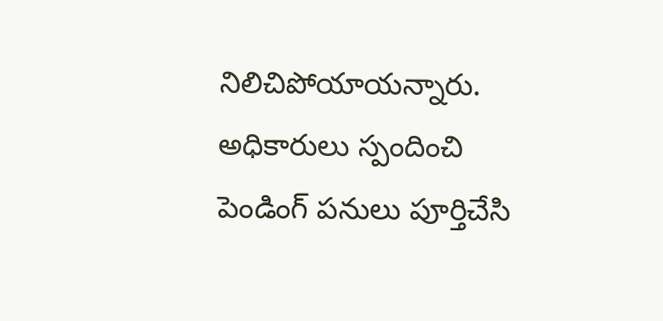నిలిచిపోయాయన్నారు. అధికారులు స్పందించి పెండింగ్ పనులు పూర్తిచేసి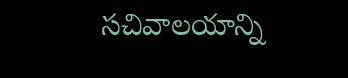సచివాలయాన్ని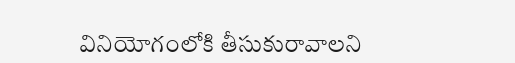వినియోగంలోకి తీసుకురావాలని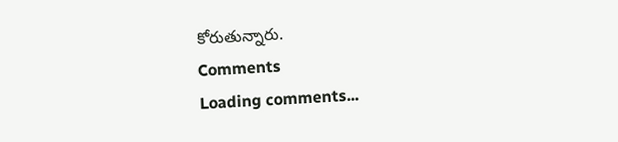కోరుతున్నారు.
Comments
Loading comments...